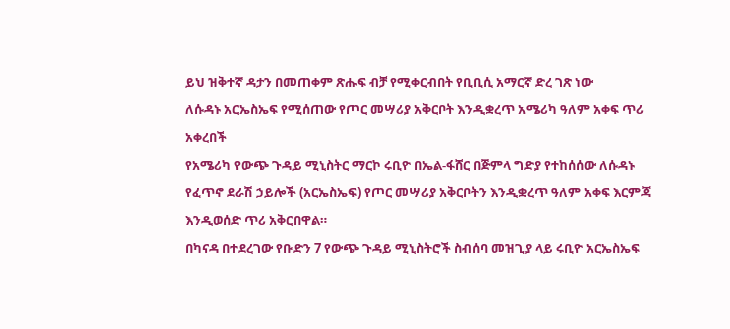ይህ ዝቅተኛ ዳታን በመጠቀም ጽሑፍ ብቻ የሚቀርብበት የቢቢሲ አማርኛ ድረ ገጽ ነው
ለሱዳኑ አርኤስኤፍ የሚሰጠው የጦር መሣሪያ አቅርቦት እንዲቋረጥ አሜሪካ ዓለም አቀፍ ጥሪ አቀረበች
የአሜሪካ የውጭ ጉዳይ ሚኒስትር ማርኮ ሩቢዮ በኤል-ፋሸር በጅምላ ግድያ የተከሰሰው ለሱዳኑ የፈጥኖ ደራሽ ኃይሎች (አርኤስኤፍ) የጦር መሣሪያ አቅርቦትን እንዲቋረጥ ዓለም አቀፍ እርምጃ እንዲወሰድ ጥሪ አቅርበዋል።
በካናዳ በተደረገው የቡድን 7 የውጭ ጉዳይ ሚኒስትሮች ስብሰባ መዝጊያ ላይ ሩቢዮ አርኤስኤፍ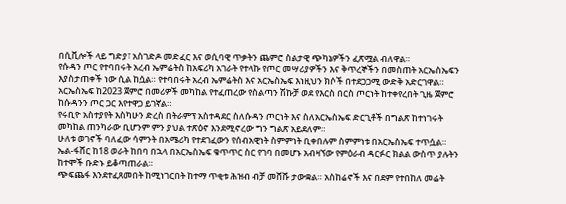በሲቪሎች ላይ ግድያ፣ አስገድዶ መድፈር እና ወሲባዊ ጥቃትን ጨምሮ ስልታዊ ጭካኔዎችን ፈጽሟል ብለዋል።
የሱዳን ጦር የተባበሩት አረብ ኤምሬትስ ከአፍሪካ አገራት የተላኩ የጦር መሣሪያዎችን እና ቅጥረኞችን በመስጠት አርኤስኤፍን እያስታጠቀች ነው ሲል ከሷል። የተባበሩት አረብ ኤምሬትስ እና አርኤስኤፍ እነዚህን ክሶች በተደጋጋሚ ውድቅ አድርገዋል።
አርኤስኤፍ ከ2023 ጀምሮ በመሪዎች መካከል የተፈጠረው የስልጣን ሽኩቻ ወደ የእርስ በርስ ጦርነት ከተቀየረበት ጊዜ ጀምሮ ከሱዳንን ጦር ጋር እየተዋጋ ይገኛል።
የሩቢዮ አስተያየት እስካሁን ድረስ በትራምፕ አስተዳደር ስለሱዳን ጦርነት እና ስለአርኤስኤፍ ድርጊቶች በግልጽ ከተነገሩት መካከል ጠንካራው ቢሆንም ምን ያህል ተጽዕኖ እንደሚኖረው ግን ግልጽ አይደለም።
ሁለቱ ወገኖች ባለፈው ሳምንት በአሜሪካ የተደገፈውን የሰብአዊነት ስምምነት ቢቀበሉም ስምምነቱ በአርኤስኤፍ ተጥሷል።
ኤል-ፋሸር ከ18 ወራት ከበባ በኋላ በአርኤስኤፍ ቁጥጥር ስር የገባ በመሆኑ አብዛኘው የምዕራብ ዳርፉር ክልል ውስጥ ያሉትን ከተሞች ቡድኑ ይቆጣጠራል።
ጭፍጨፋ እንደተፈጸመበት ከሚነገርበት ከተማ ጥቂቱ ሕዝብ ብቻ መሸሹ ታውቋል። አስከሬኖች እና በደም የተበከለ መሬት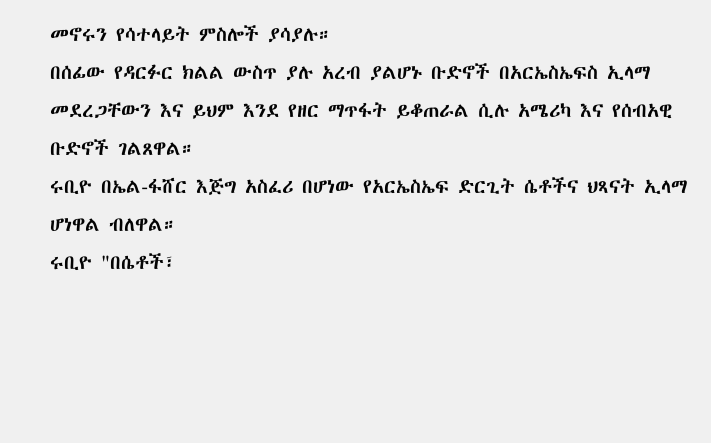መኖሩን የሳተላይት ምስሎች ያሳያሉ።
በሰፊው የዳርፉር ክልል ውስጥ ያሉ አረብ ያልሆኑ ቡድኖች በአርኤስኤፍስ ኢላማ መደረጋቸውን እና ይህም እንደ የዘር ማጥፋት ይቆጠራል ሲሉ አሜሪካ እና የሰብአዊ ቡድኖች ገልጸዋል።
ሩቢዮ በኤል-ፋሸር እጅግ አስፈሪ በሆነው የአርኤስኤፍ ድርጊት ሴቶችና ህጻናት ኢላማ ሆነዋል ብለዋል።
ሩቢዮ "በሴቶች፣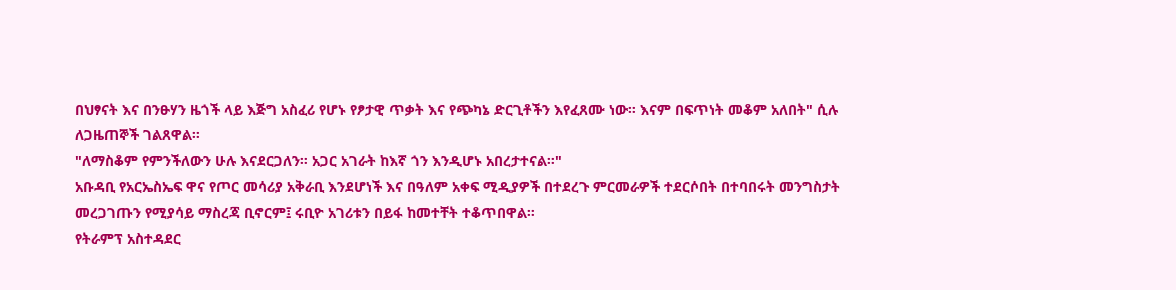በህፃናት እና በንፁሃን ዜጎች ላይ እጅግ አስፈሪ የሆኑ የፆታዊ ጥቃት እና የጭካኔ ድርጊቶችን እየፈጸሙ ነው። እናም በፍጥነት መቆም አለበት" ሲሉ ለጋዜጠኞች ገልጸዋል።
"ለማስቆም የምንችለውን ሁሉ እናደርጋለን። አጋር አገራት ከእኛ ጎን እንዲሆኑ አበረታተናል።"
አቡዳቢ የአርኤስኤፍ ዋና የጦር መሳሪያ አቅራቢ እንደሆነች እና በዓለም አቀፍ ሚዲያዎች በተደረጉ ምርመራዎች ተደርሶበት በተባበሩት መንግስታት መረጋገጡን የሚያሳይ ማስረጃ ቢኖርም፤ ሩቢዮ አገሪቱን በይፋ ከመተቸት ተቆጥበዋል።
የትራምፕ አስተዳደር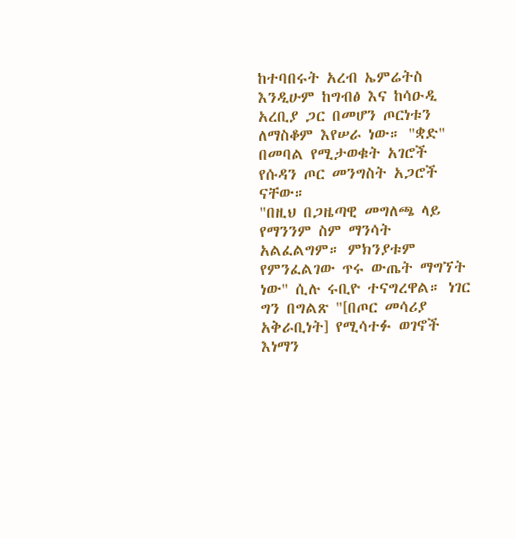ከተባበሩት አረብ ኤምሬትስ እንዲሁም ከግብፅ እና ከሳዑዲ አረቢያ ጋር በመሆን ጦርነቱን ለማስቆም እየሠራ ነው። "ቋድ" በመባል የሚታወቁት አገሮች የሱዳን ጦር መንግስት አጋሮች ናቸው።
"በዚህ በጋዜጣዊ መግለጫ ላይ የማንንም ስም ማንሳት አልፈልግም። ምክንያቱም የምንፈልገው ጥሩ ውጤት ማግኘት ነው" ሲሉ ሩቢዮ ተናግረዋል። ነገር ግን በግልጽ "[በጦር መሳሪያ አቅራቢነት] የሚሳተፉ ወገኖች እነማን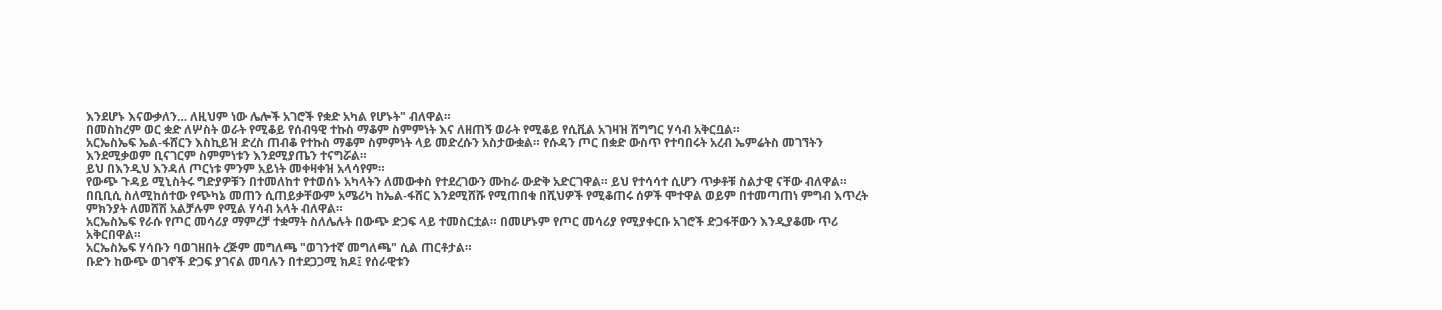እንደሆኑ እናውቃለን… ለዚህም ነው ሌሎች አገሮች የቋድ አካል የሆኑት" ብለዋል።
በመስከረም ወር ቋድ ለሦስት ወራት የሚቆይ የሰብዓዊ ተኩስ ማቆም ስምምነት እና ለዘጠኝ ወራት የሚቆይ የሲቪል አገዛዝ ሽግግር ሃሳብ አቅርቧል።
አርኤስኤፍ ኤል-ፋሸርን እስኪይዝ ድረስ ጠብቆ የተኩስ ማቆም ስምምነት ላይ መድረሱን አስታውቋል። የሱዳን ጦር በቋድ ውስጥ የተባበሩት አረብ ኤምሬትስ መገኘትን እንደሚቃወም ቢናገርም ስምምነቱን እንደሚያጤን ተናግሯል።
ይህ በእንዲህ እንዳለ ጦርነቱ ምንም አይነት መቀዛቀዝ አላሳየም።
የውጭ ጉዳይ ሚኒስትሩ ግድያዎቹን በተመለከተ የተወሰኑ አካላትን ለመውቀስ የተደረገውን ሙከራ ውድቅ አድርገዋል። ይህ የተሳሳተ ሲሆን ጥቃቶቹ ስልታዊ ናቸው ብለዋል።
በቢቢሲ ስለሚከሰተው የጭካኔ መጠን ሲጠይቃቸውም አሜሪካ ከኤል-ፋሸር እንደሚሸሹ የሚጠበቁ በሺህዎች የሚቆጠሩ ሰዎች ሞተዋል ወይም በተመጣጠነ ምግብ እጥረት ምክንያት ለመሸሽ አልቻሉም የሚል ሃሳብ አላት ብለዋል።
አርኤስኤፍ የራሱ የጦር መሳሪያ ማምረቻ ተቋማት ስለሌሉት በውጭ ድጋፍ ላይ ተመስርቷል። በመሆኑም የጦር መሳሪያ የሚያቀርቡ አገሮች ድጋፋቸውን እንዲያቆሙ ጥሪ አቅርበዋል።
አርኤስኤፍ ሃሳቡን ባወገዘበት ረጅም መግለጫ "ወገንተኛ መግለጫ" ሲል ጠርቶታል።
ቡድን ከውጭ ወገኖች ድጋፍ ያገናል መባሉን በተደጋጋሚ ክዶ፤ የሰራዊቱን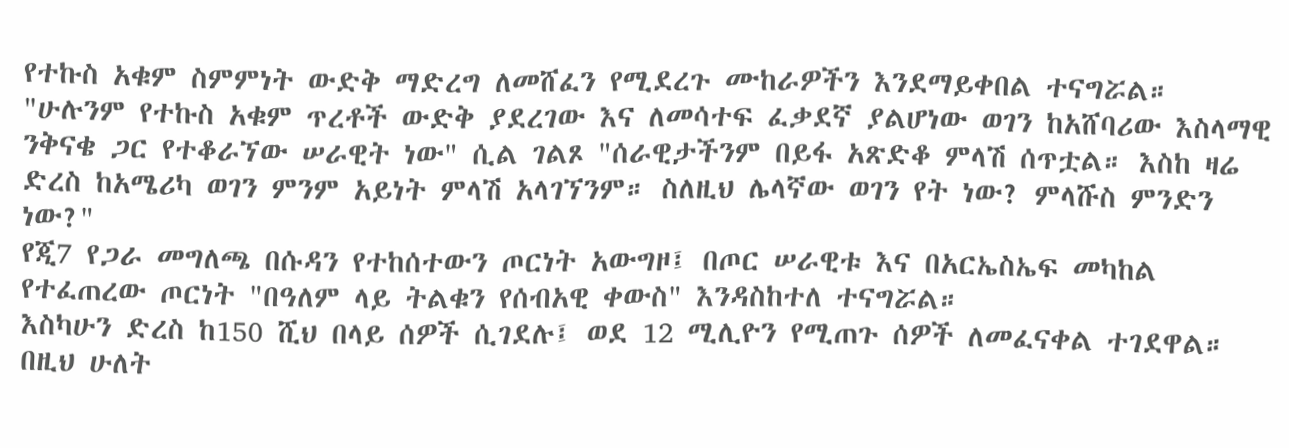የተኩስ አቁም ስምምነት ውድቅ ማድረግ ለመሸፈን የሚደረጉ ሙከራዎችን እንደማይቀበል ተናግሯል።
"ሁሉንም የተኩስ አቁም ጥረቶች ውድቅ ያደረገው እና ለመሳተፍ ፈቃደኛ ያልሆነው ወገን ከአሸባሪው እስላማዊ ንቅናቄ ጋር የተቆራኘው ሠራዊት ነው" ሲል ገልጾ "ሰራዊታችንም በይፋ አጽድቆ ምላሽ ሰጥቷል። እስከ ዛሬ ድረስ ከአሜሪካ ወገን ምንም አይነት ምላሽ አላገኘንም። ስለዚህ ሌላኛው ወገን የት ነው? ምላሹስ ምንድን ነው?"
የጂ7 የጋራ መግለጫ በሱዳን የተከሰተውን ጦርነት አውግዞ፤ በጦር ሠራዊቱ እና በአርኤስኤፍ መካከል የተፈጠረው ጦርነት "በዓለም ላይ ትልቁን የሰብአዊ ቀውስ" እንዳስከተለ ተናግሯል።
እስካሁን ድረስ ከ150 ሺህ በላይ ሰዎች ሲገደሉ፤ ወደ 12 ሚሊዮን የሚጠጉ ሰዎች ለመፈናቀል ተገደዋል።
በዚህ ሁለት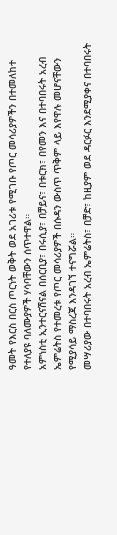ዓመት የእርስ በርስ ጦርነት ወቅት ወደ አገሪቱ የሚገቡ የጦር መሳሪያዎችን በተመለከተ የተለያዩ ባለሙያዎች ሃሳባቸውን ሰጥተዋል።
አምነስቲ ኢንተርናሽናል በሰርቢያ፣ በሩሲያ፣ በቻይና፣ በቱርክ፣ በየመን እና በተባበሩት አረብ ኤምሬትስ የተመረቱ የጦር መሳሪያዎች በሱዳን ውስጥ ጥቅም ላይ እየዋሉ መሆናቸውን የሚያሳይ ማስረጃ እንዳገኘ ተናግሯል።
መሣሪያው በተባበሩት አረብ ኤምሬትስ፣ በቻድ፣ ከዚያም ወደ ዳርፉር እንደሚያቀና በተባበሩት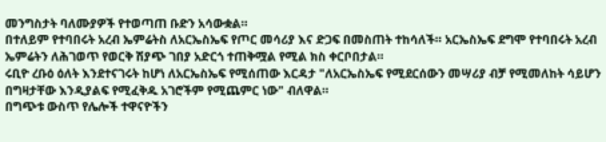መንግስታት ባለሙያዎች የተወጣጠ ቡድን አሳውቋል።
በተለይም የተባበሩት አረብ ኤምሬትስ ለአርኤስኤፍ የጦር መሳሪያ እና ድጋፍ በመስጠት ተከሳለች። አርኤስኤፍ ደግሞ የተባበሩት አረብ ኤምሬትን ለሕገወጥ የወርቅ ሽያጭ ገበያ አድርጎ ተጠቅሟል የሚል ክስ ቀርቦበታል።
ሩቢዮ ረቡዕ ዕለት እንደተናገሩት ከሆነ ለአርኤስኤፍ የሚሰጠው እርዳታ "ለአርኤስኤፍ የሚደርሰውን መሣሪያ ብቻ የሚመለከት ሳይሆን በግዛታቸው እንዲያልፍ የሚፈቅዱ አገሮችም የሚጨምር ነው" ብለዋል።
በግጭቱ ውስጥ የሌሎች ተዋናዮችን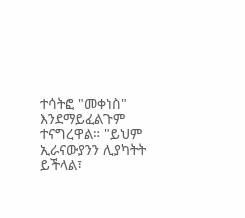ተሳትፎ "መቀነስ" እንደማይፈልጉም ተናግረዋል። "ይህም ኢራናውያንን ሊያካትት ይችላል፣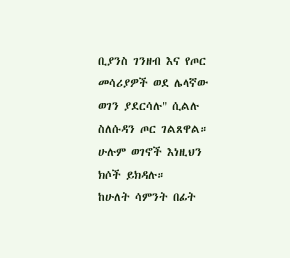ቢያንስ ገንዘብ እና የጦር መሳሪያዎች ወደ ሌላኛው ወገን ያደርሳሉ" ሲልሉ ስለሱዳን ጦር ገልጸዋል።
ሁሉም ወገኖች እነዚህን ክሶች ይክዳሉ።
ከሁለት ሳምንት በፊት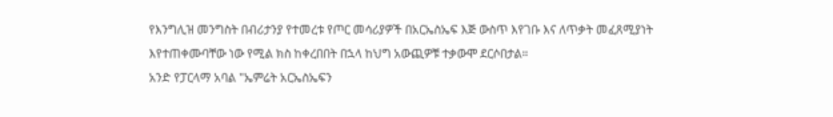የእንግሊዝ መንግስት በብሪታንያ የተመረቱ የጦር መሳሪያዎች በአርኤስኤፍ እጅ ውስጥ እየገቡ እና ለጥቃት መፈጸሚያነት እየተጠቀሙባቸው ነው የሚል ክስ ከቀረበበት በኋላ ከህግ አውጪዎቹ ተቃውሞ ደርሶበታል።
አንድ የፓርላማ አባል "ኤምሬት አርኤስኤፍን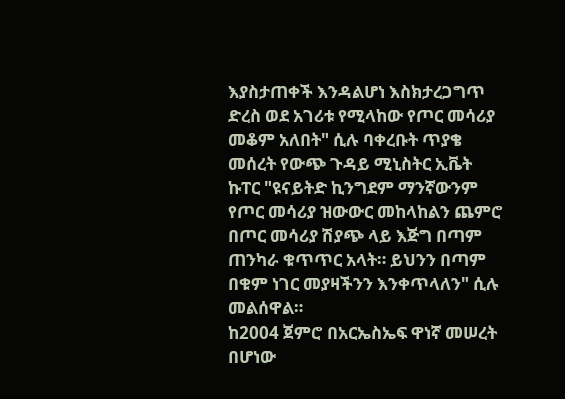እያስታጠቀች እንዳልሆነ እስክታረጋግጥ ድረስ ወደ አገሪቱ የሚላከው የጦር መሳሪያ መቆም አለበት" ሲሉ ባቀረቡት ጥያቄ መሰረት የውጭ ጉዳይ ሚኒስትር ኢቬት ኩፐር "ዩናይትድ ኪንግደም ማንኛውንም የጦር መሳሪያ ዝውውር መከላከልን ጨምሮ በጦር መሳሪያ ሽያጭ ላይ እጅግ በጣም ጠንካራ ቁጥጥር አላት። ይህንን በጣም በቁም ነገር መያዛችንን እንቀጥላለን" ሲሉ መልሰዋል።
ከ2004 ጀምሮ በአርኤስኤፍ ዋነኛ መሠረት በሆነው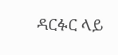ዳርፉር ላይ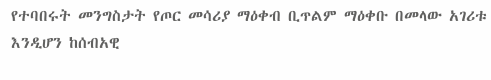የተባበሩት መንግስታት የጦር መሳሪያ ማዕቀብ ቢጥልም ማዕቀቡ በመላው አገሪቱ እንዲሆን ከሰብአዊ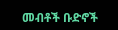መብቶች ቡድኖች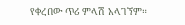የቀረበው ጥሪ ምላሽ አላገኘም።